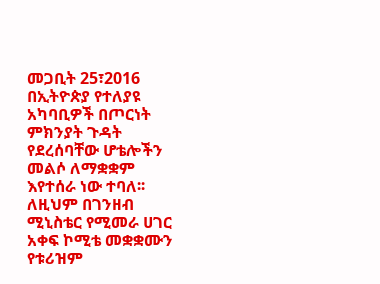መጋቢት 25፣2016
በኢትዮጵያ የተለያዩ አካባቢዎች በጦርነት ምክንያት ጉዳት የደረሰባቸው ሆቴሎችን መልሶ ለማቋቋም እየተሰራ ነው ተባለ፡፡
ለዚህም በገንዘብ ሚኒስቴር የሚመራ ሀገር አቀፍ ኮሚቴ መቋቋሙን የቱሪዝም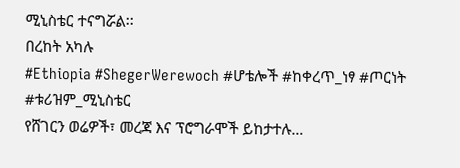ሚኒስቴር ተናግሯል፡፡
በረከት አካሉ
#Ethiopia #ShegerWerewoch #ሆቴሎች #ከቀረጥ_ነፃ #ጦርነት #ቱሪዝም_ሚኒስቴር
የሸገርን ወሬዎች፣ መረጃ እና ፕሮግራሞች ይከታተሉ…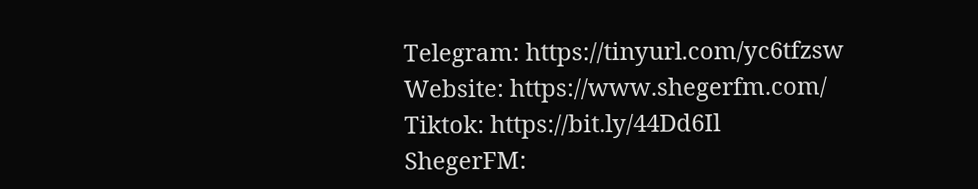Telegram: https://tinyurl.com/yc6tfzsw
Website: https://www.shegerfm.com/
Tiktok: https://bit.ly/44Dd6Il
ShegerFM: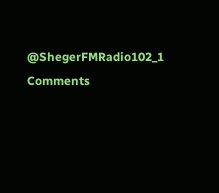@ShegerFMRadio102_1
Comments